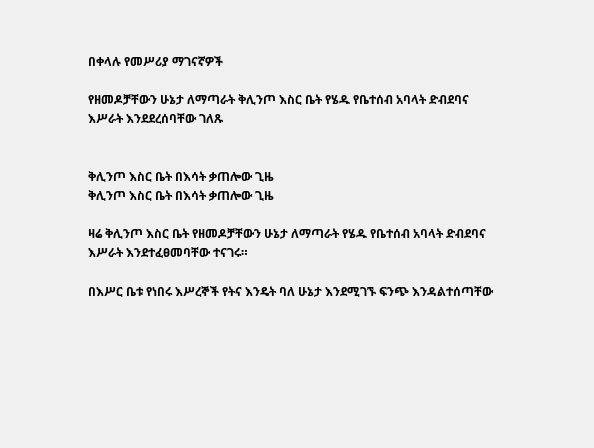በቀላሉ የመሥሪያ ማገናኛዎች

የዘመዶቻቸውን ሁኔታ ለማጣራት ቅሊንጦ እስር ቤት የሄዱ የቤተሰብ አባላት ድብደባና እሥራት እንደደረሰባቸው ገለጹ


ቅሊንጦ እስር ቤት በእሳት ቃጠሎው ጊዜ
ቅሊንጦ እስር ቤት በእሳት ቃጠሎው ጊዜ

ዛሬ ቅሊንጦ እስር ቤት የዘመዶቻቸውን ሁኔታ ለማጣራት የሄዱ የቤተሰብ አባላት ድብደባና እሥራት እንደተፈፀመባቸው ተናገሩ።

በእሥር ቤቱ የነበሩ እሥረኞች የትና እንዴት ባለ ሁኔታ እንደሚገኙ ፍንጭ እንዳልተሰጣቸው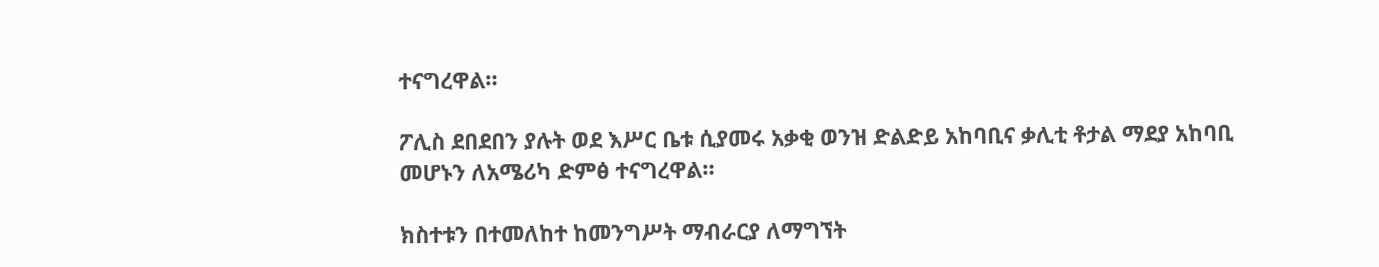ተናግረዋል።

ፖሊስ ደበደበን ያሉት ወደ እሥር ቤቱ ሲያመሩ አቃቂ ወንዝ ድልድይ አከባቢና ቃሊቲ ቶታል ማደያ አከባቢ መሆኑን ለአሜሪካ ድምፅ ተናግረዋል።

ክስተቱን በተመለከተ ከመንግሥት ማብራርያ ለማግኘት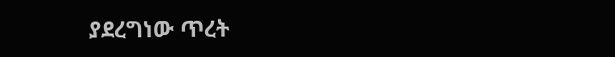ያደረግነው ጥረት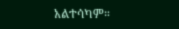አልተሳካም።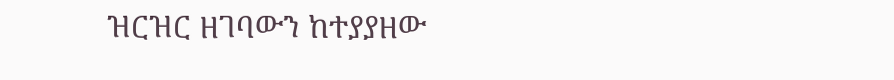ዝርዝር ዘገባውን ከተያያዘው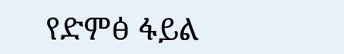የድምፅ ፋይል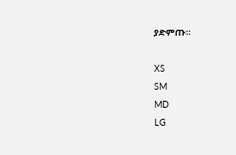ያድምጡ።

XS
SM
MD
LG